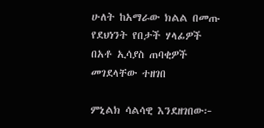ሁለት ከአማራው ክልል በመጡ የደህነንት የበታች ሃላፊዎች በአቶ ኢሳያስ ጠባቂዎች መገደላቸው ተዘገበ

ምኒልክ ሳልሳዊ እንደዘገበው፦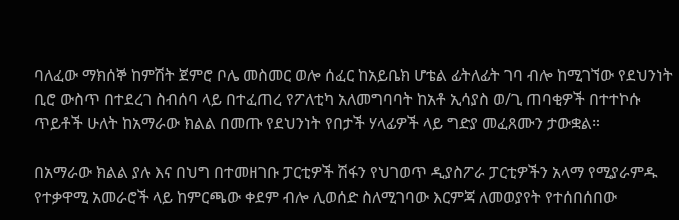ባለፈው ማክሰኞ ከምሽት ጀምሮ ቦሌ መስመር ወሎ ሰፈር ከአይቤክ ሆቴል ፊትለፊት ገባ ብሎ ከሚገኘው የደህንነት ቢሮ ውስጥ በተደረገ ስብሰባ ላይ በተፈጠረ የፖለቲካ አለመግባባት ከአቶ ኢሳያስ ወ/ጊ ጠባቂዎች በተተኮሱ ጥይቶች ሁለት ከአማራው ክልል በመጡ የደህንነት የበታች ሃላፊዎች ላይ ግድያ መፈጸሙን ታውቋል።

በአማራው ክልል ያሉ እና በህግ በተመዘገቡ ፓርቲዎች ሽፋን የህገወጥ ዲያስፖራ ፓርቲዎችን አላማ የሚያራምዱ የተቃዋሚ አመራሮች ላይ ከምርጫው ቀደም ብሎ ሊወሰድ ስለሚገባው እርምጃ ለመወያየት የተሰበሰበው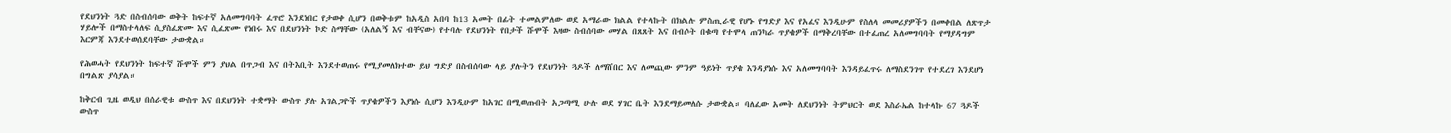የደህንነት ጓድ በስብሰባው ወቅት ከፍተኛ አለመግባባት ፈጥሮ እንደነበር የታወቀ ሲሆን በወቅቱም ከአዲስ አበባ ከ13 አመት በፊት ተመልምለው ወደ አማራው ክልል የተላኩት በክልሉ ምስጢራዊ የሆኑ የግድያ እና የአፈና እንዲሁም የስለላ መመሪያዎችን በመቀበል ለጽጥታ ሃይሎች በማስተላለፍ ሲያስፈጽሙ እና ሲፈጽሙ የነበሩ እና በደህንነት ኮድ ስማቸው (አለልኝ እና ብቸናው) የተባሉ የደህንነት የበታች ሹሞች እዛው ስብሰባው መሃል በጸጸት እና በብሶት በቁጣ የተሞላ ጠንካራ ጥያቄዎች በማቅረባቸው በተፈጠረ አለመግባባት የማያዳግም እርምጃ እንደተወሰደባቸው ታውቋል።

የሕወሓት የደህንነት ከፍተኛ ሹሞች ምን ያህል በጥጋብ እና በትእቢት እንደተወጠሩ የሚያመለክተው ይህ ግድያ በስብሰባው ላይ ያሉትን የደህንነት ጓዶች ለማሸበር እና ለመጪው ምንም ዓይነት ጥያቄ እንዳያነሱ እና አለመግባባት እንዳይፈጥሩ ለማስደንገጥ የተደረገ እንደሆነ በግልጽ ያሳያል።

ከቅርብ ጊዜ ወዲህ በሰራዊቱ ውስጥ እና በደህንነት ተቋማት ውስጥ ያሉ አገልጋዮች ጥያቄዎችን እያነሱ ሲሆን እንዲሁም ከአገር በሚወጡበት አጋጣሚ ሁሉ ወደ ሃገር ቤት እንደማይመለሱ ታውቋል። ባለፈው አመት ለደህንነት ትምህርት ወደ እስራኤል ከተላኩ 67 ጓዶች ውስጥ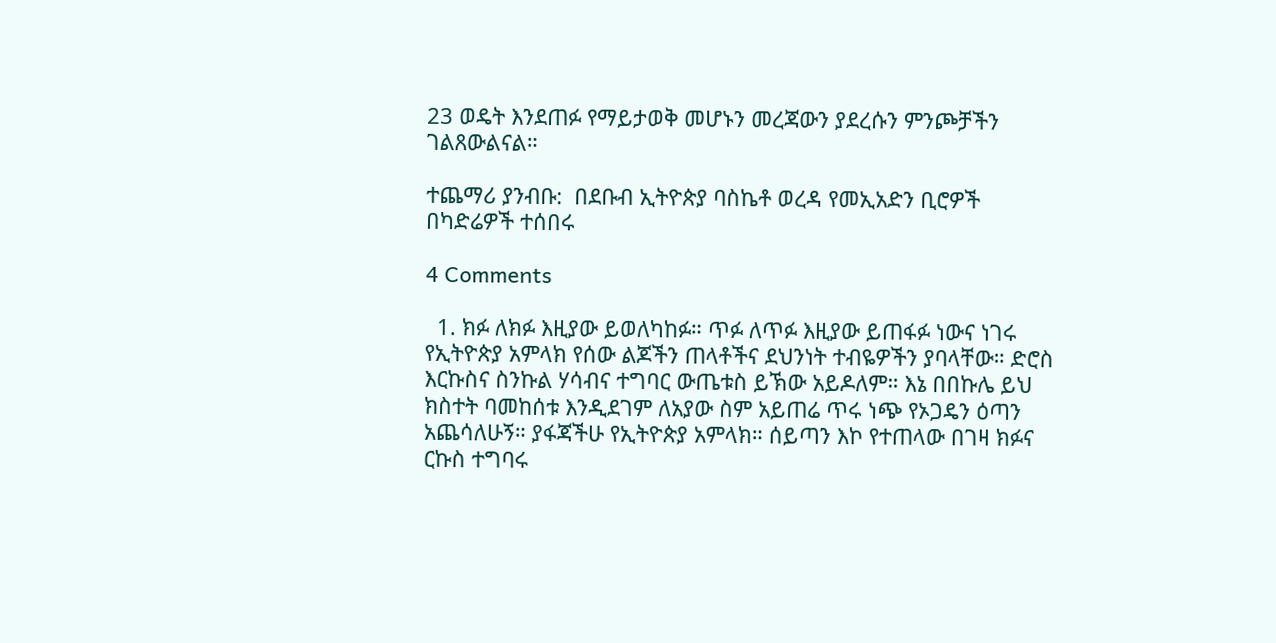23 ወዴት እንደጠፉ የማይታወቅ መሆኑን መረጃውን ያደረሱን ምንጮቻችን ገልጸውልናል።

ተጨማሪ ያንብቡ:  በደቡብ ኢትዮጵያ ባስኬቶ ወረዳ የመኢአድን ቢሮዎች በካድሬዎች ተሰበሩ

4 Comments

  1. ክፉ ለክፉ እዚያው ይወለካከፉ። ጥፉ ለጥፉ እዚያው ይጠፋፉ ነውና ነገሩ የኢትዮጵያ አምላክ የሰው ልጆችን ጠላቶችና ደህንነት ተብዬዎችን ያባላቸው። ድሮስ እርኩስና ስንኩል ሃሳብና ተግባር ውጤቱስ ይኽው አይዶለም። እኔ በበኩሌ ይህ ክስተት ባመከሰቱ እንዲደገም ለአያው ስም አይጠሬ ጥሩ ነጭ የኦጋዴን ዕጣን አጨሳለሁኝ። ያፋጃችሁ የኢትዮጵያ አምላክ። ሰይጣን እኮ የተጠላው በገዛ ክፉና ርኩስ ተግባሩ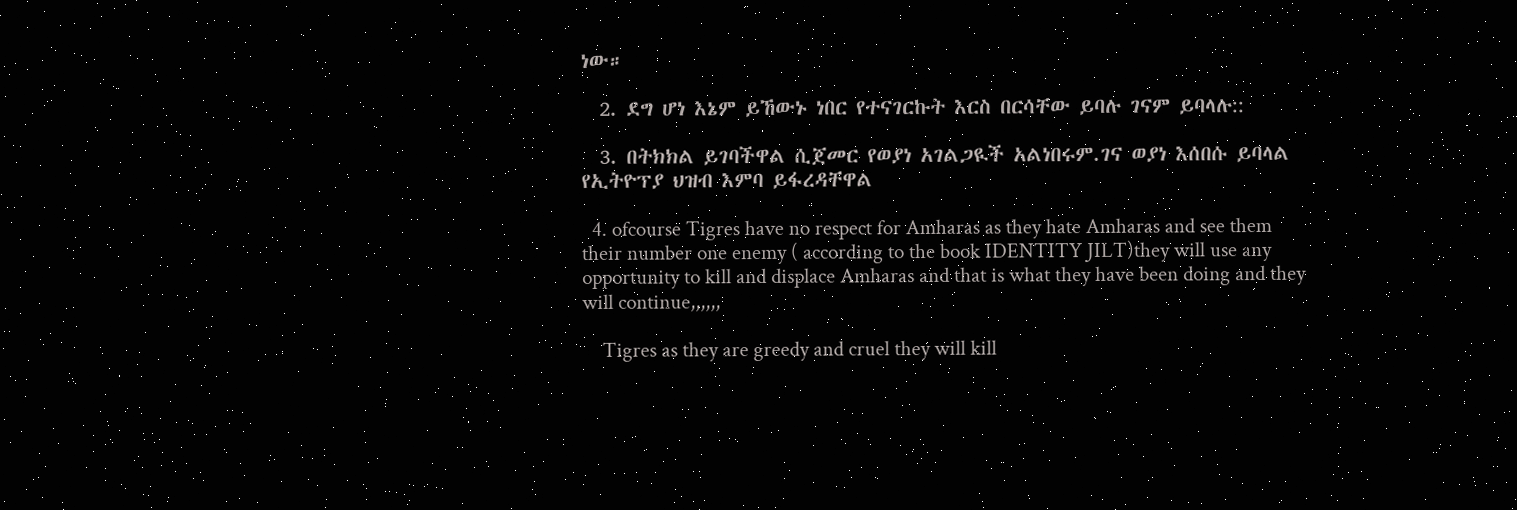ነው።

  2. ደግ ሆነ እኔም ይኸውኑ ነበር የተናገርኩት እርስ በርሳቸው ይባሉ ገናም ይባላሉ::

  3. በትክክል ይገባችዋል ሲጀመር የወያነ አገልጋዪች አልነበሩም.ገና ወያነ እሰበሱ ይባላል የኢትዮፕያ ህዝብ እምባ ይፋረዳቸዋል

  4. ofcourse Tigres have no respect for Amharas as they hate Amharas and see them their number one enemy ( according to the book IDENTITY JILT)they will use any opportunity to kill and displace Amharas and that is what they have been doing and they will continue,,,,,,

    Tigres as they are greedy and cruel they will kill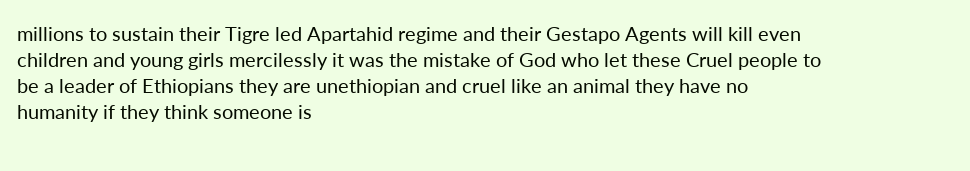millions to sustain their Tigre led Apartahid regime and their Gestapo Agents will kill even children and young girls mercilessly it was the mistake of God who let these Cruel people to be a leader of Ethiopians they are unethiopian and cruel like an animal they have no humanity if they think someone is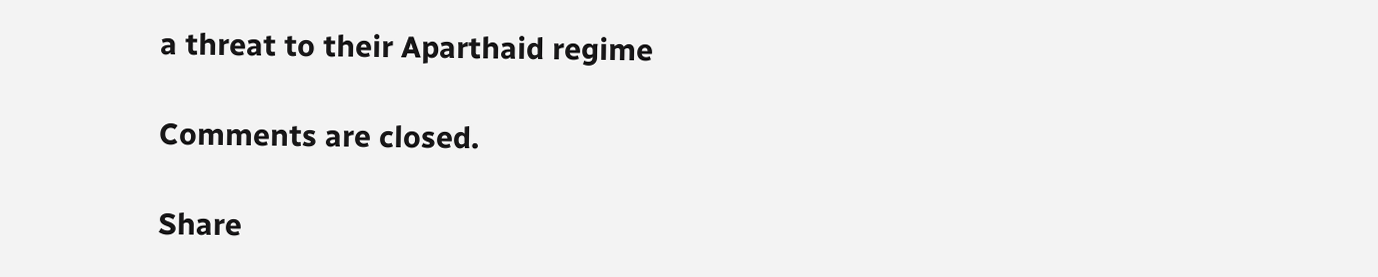a threat to their Aparthaid regime

Comments are closed.

Share